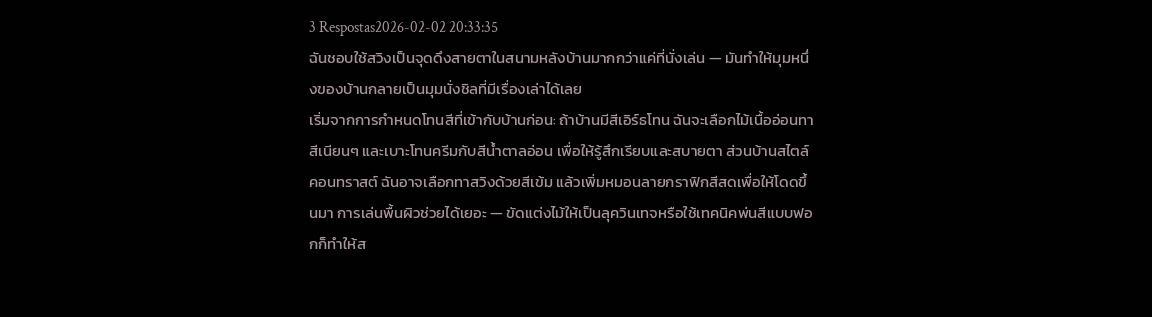3 Respostas2026-02-02 20:33:35
ฉันชอบใช้สวิงเป็นจุดดึงสายตาในสนามหลังบ้านมากกว่าแค่ที่นั่งเล่น — มันทำให้มุมหนึ่งของบ้านกลายเป็นมุมนั่งชิลที่มีเรื่องเล่าได้เลย
เริ่มจากการกำหนดโทนสีที่เข้ากับบ้านก่อน: ถ้าบ้านมีสีเอิร์ธโทน ฉันจะเลือกไม้เนื้ออ่อนทาสีเนียนๆ และเบาะโทนครีมกับสีน้ำตาลอ่อน เพื่อให้รู้สึกเรียบและสบายตา ส่วนบ้านสไตล์คอนทราสต์ ฉันอาจเลือกทาสวิงด้วยสีเข้ม แล้วเพิ่มหมอนลายกราฟิกสีสดเพื่อให้โดดขึ้นมา การเล่นพื้นผิวช่วยได้เยอะ — ขัดแต่งไม้ให้เป็นลุควินเทจหรือใช้เทคนิคพ่นสีแบบฟอกก็ทำให้ส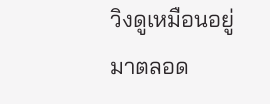วิงดูเหมือนอยู่มาตลอด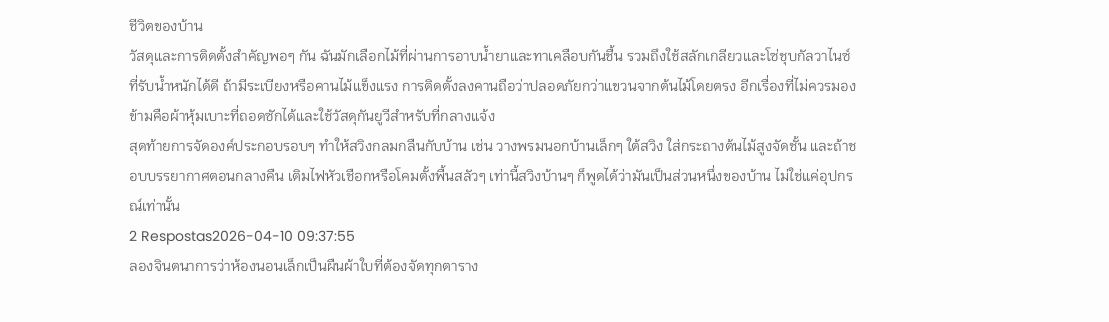ชีวิตของบ้าน
วัสดุและการติดตั้งสำคัญพอๆ กัน ฉันมักเลือกไม้ที่ผ่านการอาบน้ำยาและทาเคลือบกันชื้น รวมถึงใช้สลักเกลียวและโซ่ชุบกัลวาไนซ์ที่รับน้ำหนักได้ดี ถ้ามีระเบียงหรือคานไม้แข็งแรง การติดตั้งลงคานถือว่าปลอดภัยกว่าแขวนจากต้นไม้โดยตรง อีกเรื่องที่ไม่ควรมองข้ามคือผ้าหุ้มเบาะที่ถอดซักได้และใช้วัสดุกันยูวีสำหรับที่กลางแจ้ง
สุดท้ายการจัดองค์ประกอบรอบๆ ทำให้สวิงกลมกลืนกับบ้าน เช่น วางพรมนอกบ้านเล็กๆ ใต้สวิง ใส่กระถางต้นไม้สูงจัดชั้น และถ้าชอบบรรยากาศตอนกลางคืน เติมไฟหัวเชือกหรือโคมตั้งพื้นสลัวๆ เท่านี้สวิงบ้านๆ ก็พูดได้ว่ามันเป็นส่วนหนึ่งของบ้าน ไม่ใช่แค่อุปกรณ์เท่านั้น
2 Respostas2026-04-10 09:37:55
ลองจินตนาการว่าห้องนอนเล็กเป็นผืนผ้าใบที่ต้องจัดทุกตาราง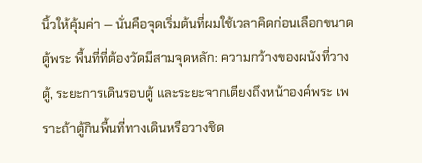นิ้วให้คุ้มค่า — นั่นคือจุดเริ่มต้นที่ผมใช้เวลาคิดก่อนเลือกขนาดตู้พระ พื้นที่ที่ต้องวัดมีสามจุดหลัก: ความกว้างของผนังที่วางตู้, ระยะการเดินรอบตู้ และระยะจากเตียงถึงหน้าองค์พระ เพราะถ้าตู้กินพื้นที่ทางเดินหรือวางชิด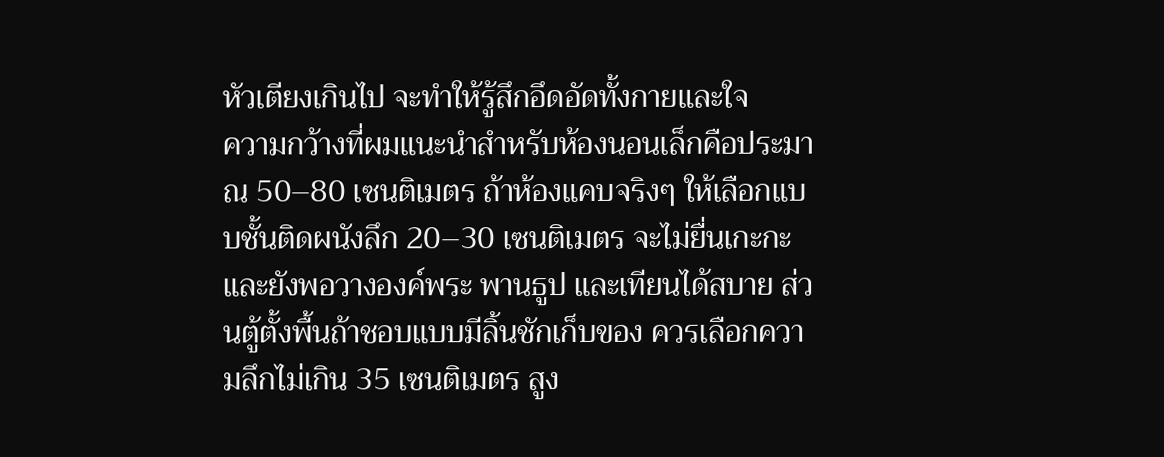หัวเตียงเกินไป จะทำให้รู้สึกอึดอัดทั้งกายและใจ
ความกว้างที่ผมแนะนำสำหรับห้องนอนเล็กคือประมาณ 50–80 เซนติเมตร ถ้าห้องแคบจริงๆ ให้เลือกแบบชั้นติดผนังลึก 20–30 เซนติเมตร จะไม่ยื่นเกะกะและยังพอวางองค์พระ พานธูป และเทียนได้สบาย ส่วนตู้ตั้งพื้นถ้าชอบแบบมีลิ้นชักเก็บของ ควรเลือกความลึกไม่เกิน 35 เซนติเมตร สูง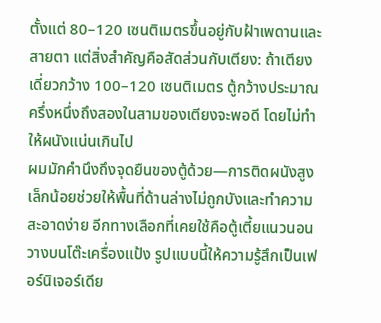ตั้งแต่ 80–120 เซนติเมตรขึ้นอยู่กับฝ้าเพดานและสายตา แต่สิ่งสำคัญคือสัดส่วนกับเตียง: ถ้าเตียงเดี่ยวกว้าง 100–120 เซนติเมตร ตู้กว้างประมาณครึ่งหนึ่งถึงสองในสามของเตียงจะพอดี โดยไม่ทำให้ผนังแน่นเกินไป
ผมมักคำนึงถึงจุดยืนของตู้ด้วย—การติดผนังสูงเล็กน้อยช่วยให้พื้นที่ด้านล่างไม่ถูกบังและทำความสะอาดง่าย อีกทางเลือกที่เคยใช้คือตู้เตี้ยแนวนอนวางบนโต๊ะเครื่องแป้ง รูปแบบนี้ให้ความรู้สึกเป็นเฟอร์นิเจอร์เดีย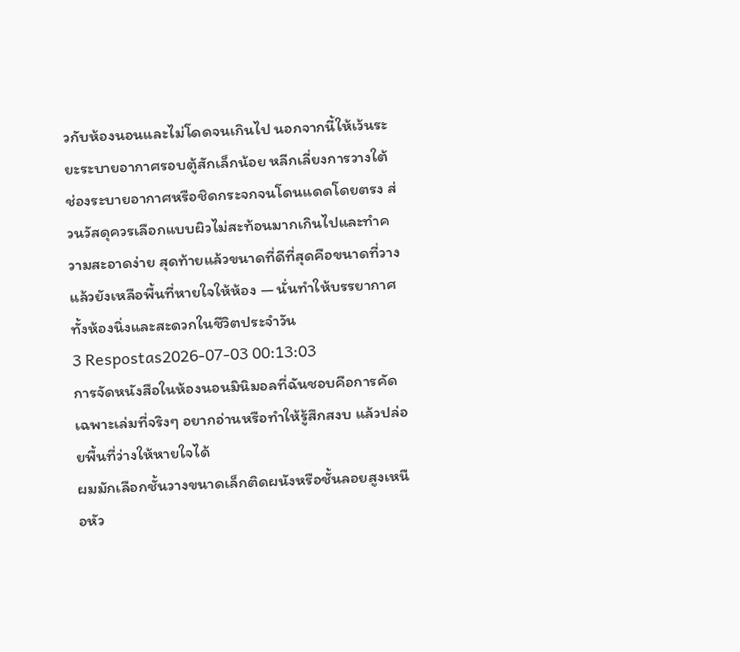วกับห้องนอนและไม่โดดจนเกินไป นอกจากนี้ให้เว้นระยะระบายอากาศรอบตู้สักเล็กน้อย หลีกเลี่ยงการวางใต้ช่องระบายอากาศหรือชิดกระจกจนโดนแดดโดยตรง ส่วนวัสดุควรเลือกแบบผิวไม่สะท้อนมากเกินไปและทำความสะอาดง่าย สุดท้ายแล้วขนาดที่ดีที่สุดคือขนาดที่วางแล้วยังเหลือพื้นที่หายใจให้ห้อง — นั่นทำให้บรรยากาศทั้งห้องนิ่งและสะดวกในชีวิตประจำวัน
3 Respostas2026-07-03 00:13:03
การจัดหนังสือในห้องนอนมินิมอลที่ฉันชอบคือการคัดเฉพาะเล่มที่จริงๆ อยากอ่านหรือทำให้รู้สึกสงบ แล้วปล่อยพื้นที่ว่างให้หายใจได้
ผมมักเลือกชั้นวางขนาดเล็กติดผนังหรือชั้นลอยสูงเหนือหัว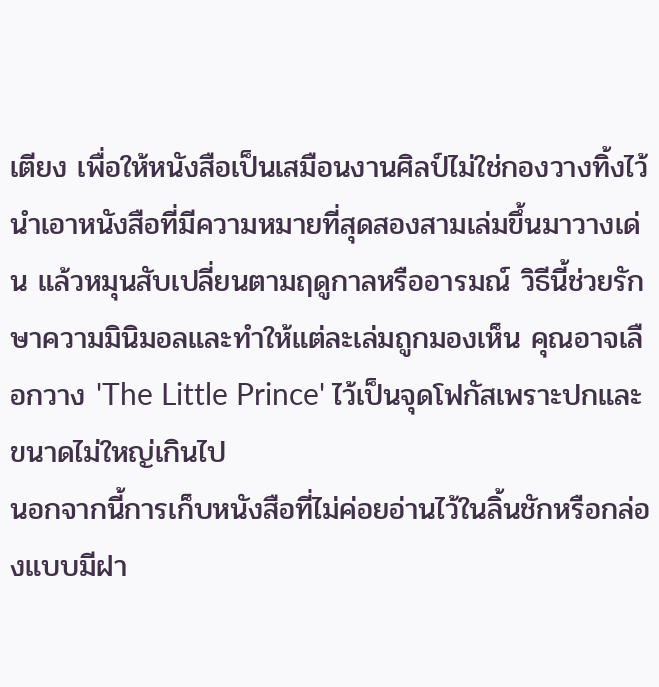เตียง เพื่อให้หนังสือเป็นเสมือนงานศิลป์ไม่ใช่กองวางทิ้งไว้ นำเอาหนังสือที่มีความหมายที่สุดสองสามเล่มขึ้นมาวางเด่น แล้วหมุนสับเปลี่ยนตามฤดูกาลหรืออารมณ์ วิธีนี้ช่วยรักษาความมินิมอลและทำให้แต่ละเล่มถูกมองเห็น คุณอาจเลือกวาง 'The Little Prince' ไว้เป็นจุดโฟกัสเพราะปกและขนาดไม่ใหญ่เกินไป
นอกจากนี้การเก็บหนังสือที่ไม่ค่อยอ่านไว้ในลิ้นชักหรือกล่องแบบมีฝา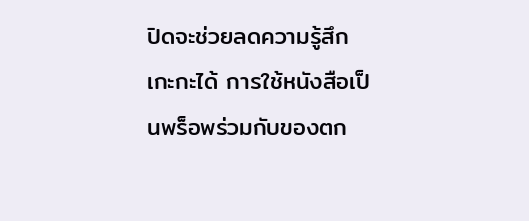ปิดจะช่วยลดความรู้สึกเกะกะได้ การใช้หนังสือเป็นพร็อพร่วมกับของตก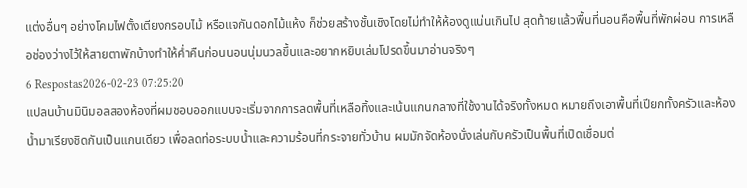แต่งอื่นๆ อย่างโคมไฟตั้งเตียงกรอบไม้ หรือแจกันดอกไม้แห้ง ก็ช่วยสร้างชั้นเชิงโดยไม่ทำให้ห้องดูแน่นเกินไป สุดท้ายแล้วพื้นที่นอนคือพื้นที่พักผ่อน การเหลือช่องว่างไว้ให้สายตาพักบ้างทำให้ค่ำคืนก่อนนอนนุ่มนวลขึ้นและอยากหยิบเล่มโปรดขึ้นมาอ่านจริงๆ
6 Respostas2026-02-23 07:25:20
แปลนบ้านมินิมอลสองห้องที่ผมชอบออกแบบจะเริ่มจากการลดพื้นที่เหลือทิ้งและเน้นแกนกลางที่ใช้งานได้จริงทั้งหมด หมายถึงเอาพื้นที่เปียกทั้งครัวและห้องน้ำมาเรียงชิดกันเป็นแกนเดียว เพื่อลดท่อระบบน้ำและความร้อนที่กระจายทั่วบ้าน ผมมักจัดห้องนั่งเล่นกับครัวเป็นพื้นที่เปิดเชื่อมต่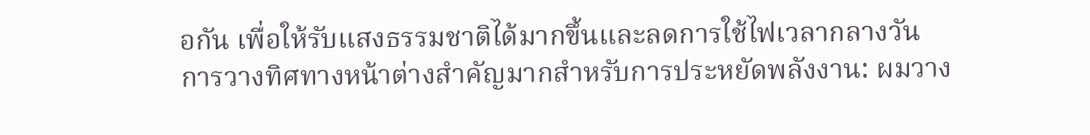อกัน เพื่อให้รับแสงธรรมชาติได้มากขึ้นและลดการใช้ไฟเวลากลางวัน
การวางทิศทางหน้าต่างสำคัญมากสำหรับการประหยัดพลังงาน: ผมวาง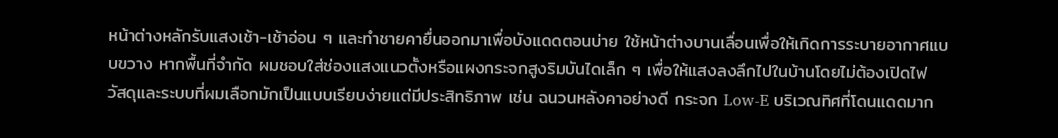หน้าต่างหลักรับแสงเช้า-เช้าอ่อน ๆ และทำชายคายื่นออกมาเพื่อบังแดดตอนบ่าย ใช้หน้าต่างบานเลื่อนเพื่อให้เกิดการระบายอากาศแบบขวาง หากพื้นที่จำกัด ผมชอบใส่ช่องแสงแนวตั้งหรือแผงกระจกสูงริมบันไดเล็ก ๆ เพื่อให้แสงลงลึกไปในบ้านโดยไม่ต้องเปิดไฟ
วัสดุและระบบที่ผมเลือกมักเป็นแบบเรียบง่ายแต่มีประสิทธิภาพ เช่น ฉนวนหลังคาอย่างดี กระจก Low-E บริเวณทิศที่โดนแดดมาก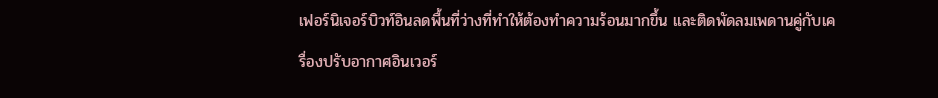เฟอร์นิเจอร์บิวท์อินลดพื้นที่ว่างที่ทำให้ต้องทำความร้อนมากขึ้น และติดพัดลมเพดานคู่กับเครื่องปรับอากาศอินเวอร์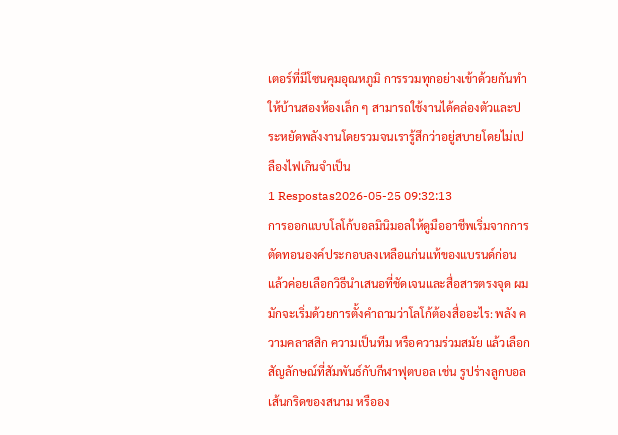เตอร์ที่มีโซนคุมอุณหภูมิ การรวมทุกอย่างเข้าด้วยกันทำให้บ้านสองห้องเล็ก ๆ สามารถใช้งานได้คล่องตัวและประหยัดพลังงานโดยรวมจนเรารู้สึกว่าอยู่สบายโดยไม่เปลืองไฟเกินจำเป็น
1 Respostas2026-05-25 09:32:13
การออกแบบโลโก้บอลมินิมอลให้ดูมืออาชีพเริ่มจากการตัดทอนองค์ประกอบลงเหลือแก่นแท้ของแบรนด์ก่อน แล้วค่อยเลือกวิธีนำเสนอที่ชัดเจนและสื่อสารตรงจุด ผมมักจะเริ่มด้วยการตั้งคำถามว่าโลโก้ต้องสื่ออะไร: พลัง ความคลาสสิก ความเป็นทีม หรือความร่วมสมัย แล้วเลือกสัญลักษณ์ที่สัมพันธ์กับกีฬาฟุตบอล เช่น รูปร่างลูกบอล เส้นกริดของสนาม หรืออง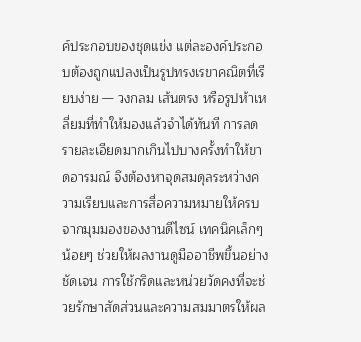ค์ประกอบของชุดแข่ง แต่ละองค์ประกอบต้องถูกแปลงเป็นรูปทรงเรขาคณิตที่เรียบง่าย — วงกลม เส้นตรง หรือรูปห้าเหลี่ยมที่ทำให้มองแล้วจำได้ทันที การลดรายละเอียดมากเกินไปบางครั้งทำให้ขาดอารมณ์ จึงต้องหาจุดสมดุลระหว่างความเรียบและการสื่อความหมายให้ครบ
จากมุมมองของงานดีไซน์ เทคนิคเล็กๆ น้อยๆ ช่วยให้ผลงานดูมืออาชีพขึ้นอย่างชัดเจน การใช้กริดและหน่วยวัดคงที่จะช่วยรักษาสัดส่วนและความสมมาตรให้ผล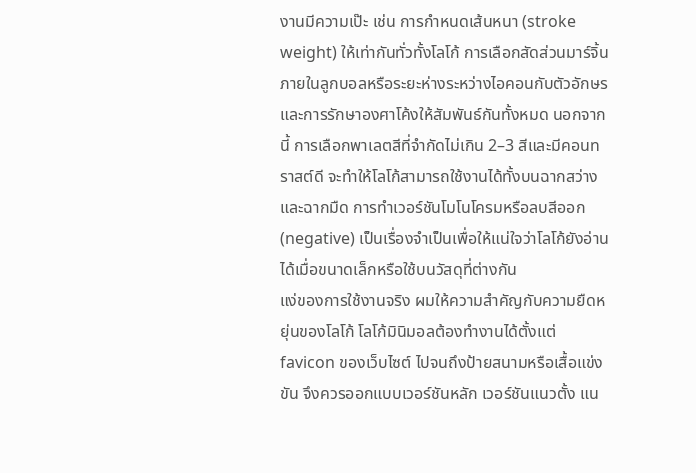งานมีความเป๊ะ เช่น การกำหนดเส้นหนา (stroke weight) ให้เท่ากันทั่วทั้งโลโก้ การเลือกสัดส่วนมาร์จิ้นภายในลูกบอลหรือระยะห่างระหว่างไอคอนกับตัวอักษร และการรักษาองศาโค้งให้สัมพันธ์กันทั้งหมด นอกจากนี้ การเลือกพาเลตสีที่จำกัดไม่เกิน 2–3 สีและมีคอนทราสต์ดี จะทำให้โลโก้สามารถใช้งานได้ทั้งบนฉากสว่างและฉากมืด การทำเวอร์ชันโมโนโครมหรือลบสีออก (negative) เป็นเรื่องจำเป็นเพื่อให้แน่ใจว่าโลโก้ยังอ่านได้เมื่อขนาดเล็กหรือใช้บนวัสดุที่ต่างกัน
แง่ของการใช้งานจริง ผมให้ความสำคัญกับความยืดหยุ่นของโลโก้ โลโก้มินิมอลต้องทำงานได้ตั้งแต่ favicon ของเว็บไซต์ ไปจนถึงป้ายสนามหรือเสื้อแข่งขัน จึงควรออกแบบเวอร์ชันหลัก เวอร์ชันแนวตั้ง แน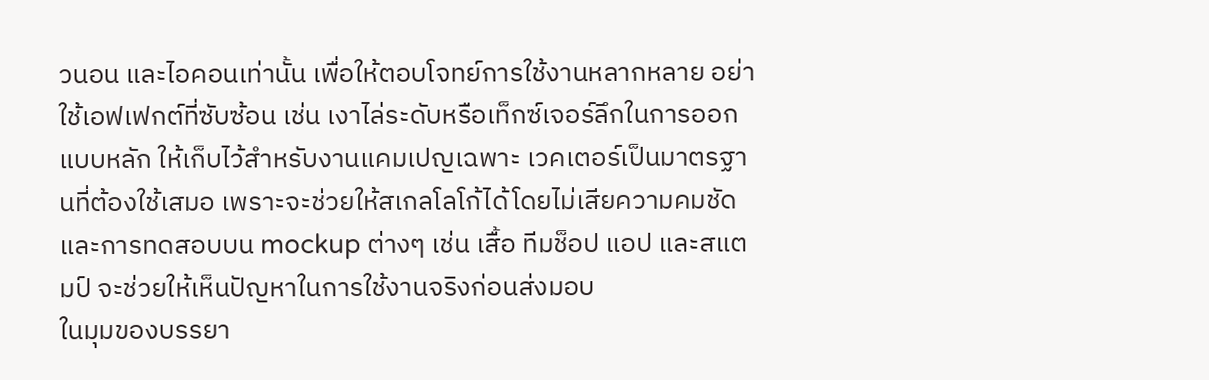วนอน และไอคอนเท่านั้น เพื่อให้ตอบโจทย์การใช้งานหลากหลาย อย่าใช้เอฟเฟกต์ที่ซับซ้อน เช่น เงาไล่ระดับหรือเท็กซ์เจอร์ลึกในการออกแบบหลัก ให้เก็บไว้สำหรับงานแคมเปญเฉพาะ เวคเตอร์เป็นมาตรฐานที่ต้องใช้เสมอ เพราะจะช่วยให้สเกลโลโก้ได้โดยไม่เสียความคมชัด และการทดสอบบน mockup ต่างๆ เช่น เสื้อ ทีมช็อป แอป และสแตมป์ จะช่วยให้เห็นปัญหาในการใช้งานจริงก่อนส่งมอบ
ในมุมของบรรยา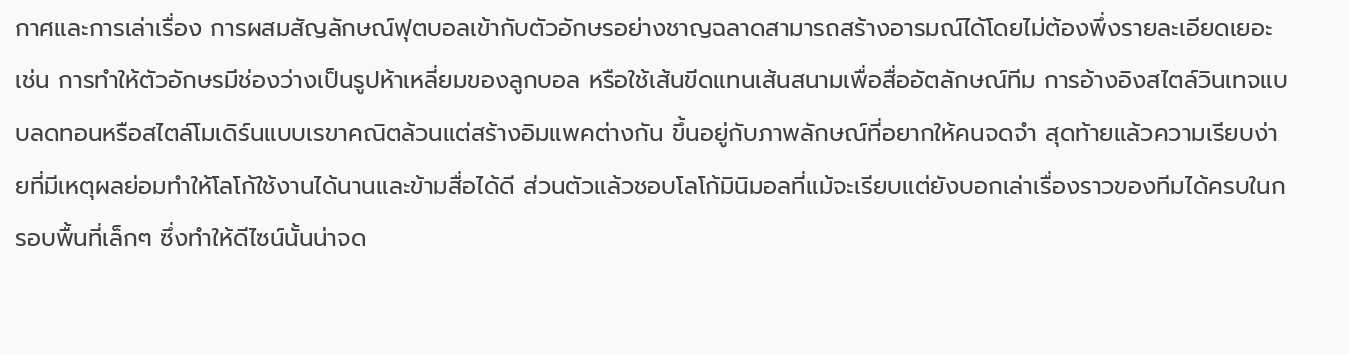กาศและการเล่าเรื่อง การผสมสัญลักษณ์ฟุตบอลเข้ากับตัวอักษรอย่างชาญฉลาดสามารถสร้างอารมณ์ได้โดยไม่ต้องพึ่งรายละเอียดเยอะ เช่น การทำให้ตัวอักษรมีช่องว่างเป็นรูปห้าเหลี่ยมของลูกบอล หรือใช้เส้นขีดแทนเส้นสนามเพื่อสื่ออัตลักษณ์ทีม การอ้างอิงสไตล์วินเทจแบบลดทอนหรือสไตล์โมเดิร์นแบบเรขาคณิตล้วนแต่สร้างอิมแพคต่างกัน ขึ้นอยู่กับภาพลักษณ์ที่อยากให้คนจดจำ สุดท้ายแล้วความเรียบง่ายที่มีเหตุผลย่อมทำให้โลโก้ใช้งานได้นานและข้ามสื่อได้ดี ส่วนตัวแล้วชอบโลโก้มินิมอลที่แม้จะเรียบแต่ยังบอกเล่าเรื่องราวของทีมได้ครบในกรอบพื้นที่เล็กๆ ซึ่งทำให้ดีไซน์นั้นน่าจด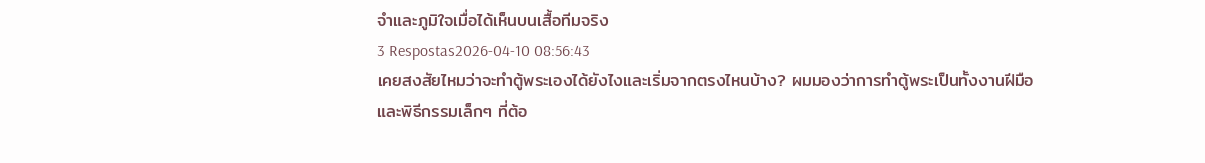จำและภูมิใจเมื่อได้เห็นบนเสื้อทีมจริง
3 Respostas2026-04-10 08:56:43
เคยสงสัยไหมว่าจะทำตู้พระเองได้ยังไงและเริ่มจากตรงไหนบ้าง? ผมมองว่าการทำตู้พระเป็นทั้งงานฝีมือและพิธีกรรมเล็กๆ ที่ต้อ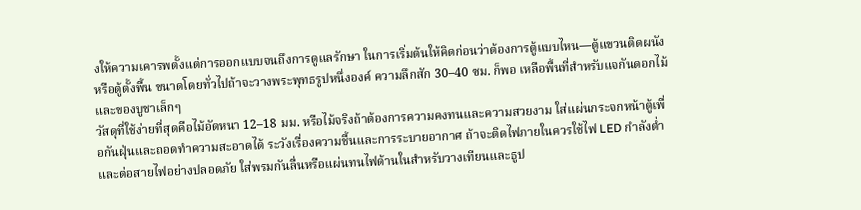งให้ความเคารพตั้งแต่การออกแบบจนถึงการดูแลรักษา ในการเริ่มต้นให้คิดก่อนว่าต้องการตู้แบบไหน—ตู้แขวนติดผนังหรือตู้ตั้งพื้น ขนาดโดยทั่วไปถ้าจะวางพระพุทธรูปหนึ่งองค์ ความลึกสัก 30–40 ซม. ก็พอ เหลือพื้นที่สำหรับแจกันดอกไม้และของบูชาเล็กๆ
วัสดุที่ใช้ง่ายที่สุดคือไม้อัดหนา 12–18 มม. หรือไม้จริงถ้าต้องการความคงทนและความสวยงาม ใส่แผ่นกระจกหน้าตู้เพื่อกันฝุ่นและถอดทำความสะอาดได้ ระวังเรื่องความชื้นและการระบายอากาศ ถ้าจะติดไฟภายในควรใช้ไฟ LED กำลังต่ำและต่อสายไฟอย่างปลอดภัย ใส่พรมกันลื่นหรือแผ่นทนไฟด้านในสำหรับวางเทียนและธูป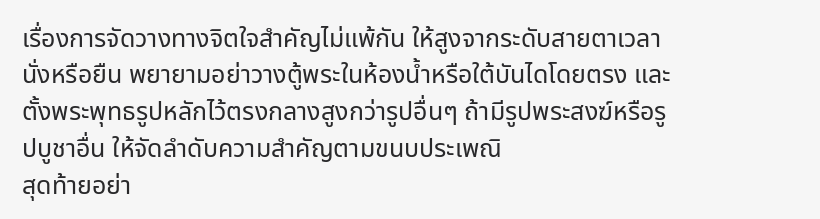เรื่องการจัดวางทางจิตใจสำคัญไม่แพ้กัน ให้สูงจากระดับสายตาเวลานั่งหรือยืน พยายามอย่าวางตู้พระในห้องน้ำหรือใต้บันไดโดยตรง และตั้งพระพุทธรูปหลักไว้ตรงกลางสูงกว่ารูปอื่นๆ ถ้ามีรูปพระสงฆ์หรือรูปบูชาอื่น ให้จัดลำดับความสำคัญตามขนบประเพณิ
สุดท้ายอย่า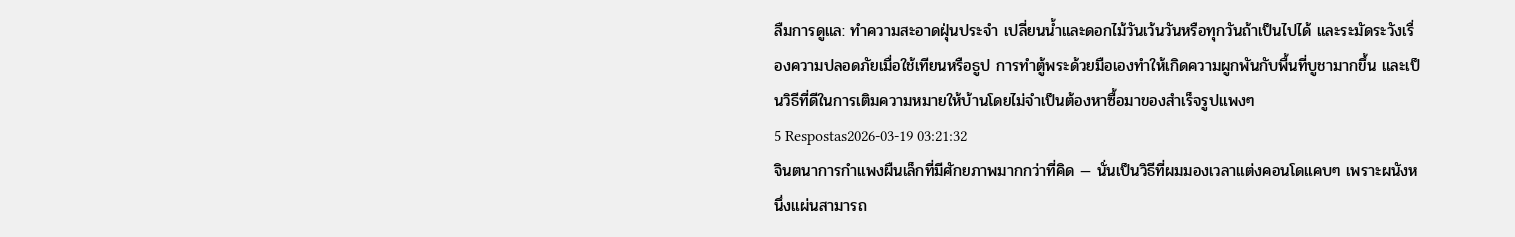ลืมการดูแล: ทำความสะอาดฝุ่นประจำ เปลี่ยนน้ำและดอกไม้วันเว้นวันหรือทุกวันถ้าเป็นไปได้ และระมัดระวังเรื่องความปลอดภัยเมื่อใช้เทียนหรือธูป การทำตู้พระด้วยมือเองทำให้เกิดความผูกพันกับพื้นที่บูชามากขึ้น และเป็นวิธีที่ดีในการเติมความหมายให้บ้านโดยไม่จำเป็นต้องหาซื้อมาของสำเร็จรูปแพงๆ
5 Respostas2026-03-19 03:21:32
จินตนาการกำแพงผืนเล็กที่มีศักยภาพมากกว่าที่คิด — นั่นเป็นวิธีที่ผมมองเวลาแต่งคอนโดแคบๆ เพราะผนังหนึ่งแผ่นสามารถ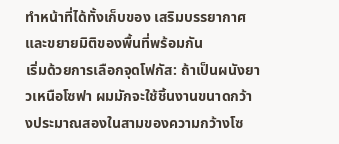ทำหน้าที่ได้ทั้งเก็บของ เสริมบรรยากาศ และขยายมิติของพื้นที่พร้อมกัน
เริ่มด้วยการเลือกจุดโฟกัส: ถ้าเป็นผนังยาวเหนือโซฟา ผมมักจะใช้ชิ้นงานขนาดกว้างประมาณสองในสามของความกว้างโซ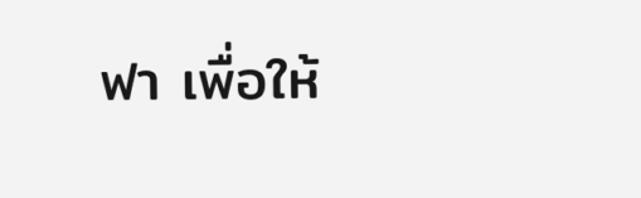ฟา เพื่อให้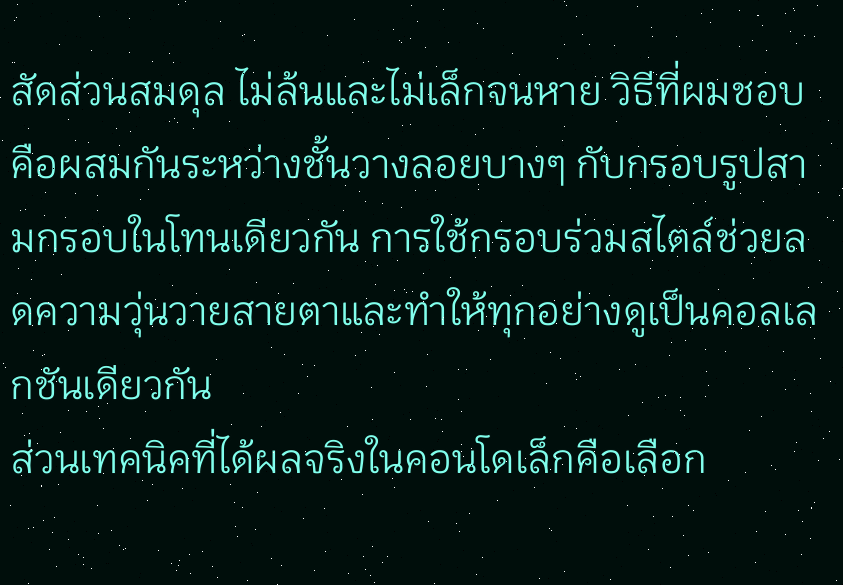สัดส่วนสมดุล ไม่ล้นและไม่เล็กจนหาย วิธีที่ผมชอบคือผสมกันระหว่างชั้นวางลอยบางๆ กับกรอบรูปสามกรอบในโทนเดียวกัน การใช้กรอบร่วมสไตล์ช่วยลดความวุ่นวายสายตาและทำให้ทุกอย่างดูเป็นคอลเลกชันเดียวกัน
ส่วนเทคนิคที่ได้ผลจริงในคอนโดเล็กคือเลือก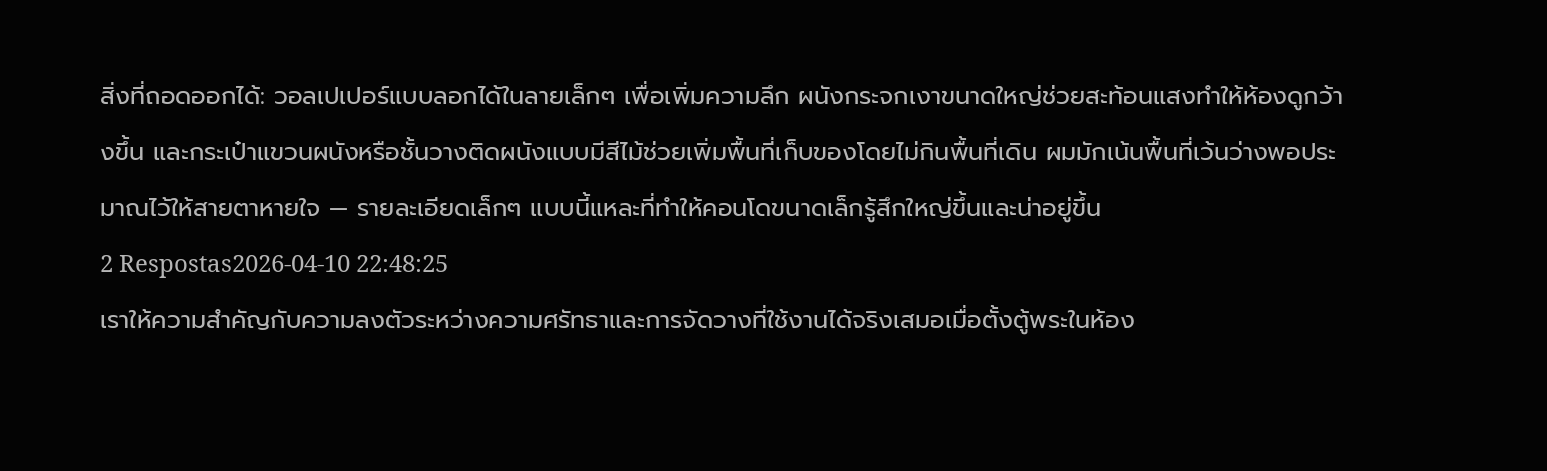สิ่งที่ถอดออกได้: วอลเปเปอร์แบบลอกได้ในลายเล็กๆ เพื่อเพิ่มความลึก ผนังกระจกเงาขนาดใหญ่ช่วยสะท้อนแสงทำให้ห้องดูกว้างขึ้น และกระเป๋าแขวนผนังหรือชั้นวางติดผนังแบบมีสีไม้ช่วยเพิ่มพื้นที่เก็บของโดยไม่กินพื้นที่เดิน ผมมักเน้นพื้นที่เว้นว่างพอประมาณไว้ให้สายตาหายใจ — รายละเอียดเล็กๆ แบบนี้แหละที่ทำให้คอนโดขนาดเล็กรู้สึกใหญ่ขึ้นและน่าอยู่ขึ้น
2 Respostas2026-04-10 22:48:25
เราให้ความสำคัญกับความลงตัวระหว่างความศรัทธาและการจัดวางที่ใช้งานได้จริงเสมอเมื่อตั้งตู้พระในห้อง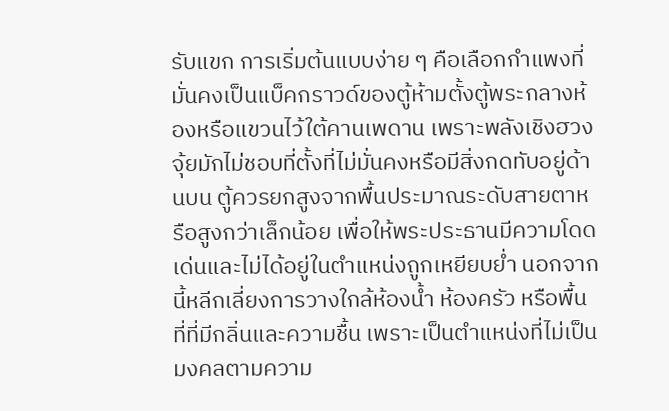รับแขก การเริ่มต้นแบบง่าย ๆ คือเลือกกำแพงที่มั่นคงเป็นแบ็คกราวด์ของตู้ห้ามตั้งตู้พระกลางห้องหรือแขวนไว้ใต้คานเพดาน เพราะพลังเชิงฮวงจุ้ยมักไม่ชอบที่ตั้งที่ไม่มั่นคงหรือมีสิ่งกดทับอยู่ด้านบน ตู้ควรยกสูงจากพื้นประมาณระดับสายตาหรือสูงกว่าเล็กน้อย เพื่อให้พระประธานมีความโดดเด่นและไม่ได้อยู่ในตำแหน่งถูกเหยียบย่ำ นอกจากนี้หลีกเลี่ยงการวางใกล้ห้องน้ำ ห้องครัว หรือพื้นที่ที่มีกลิ่นและความชื้น เพราะเป็นตำแหน่งที่ไม่เป็นมงคลตามความ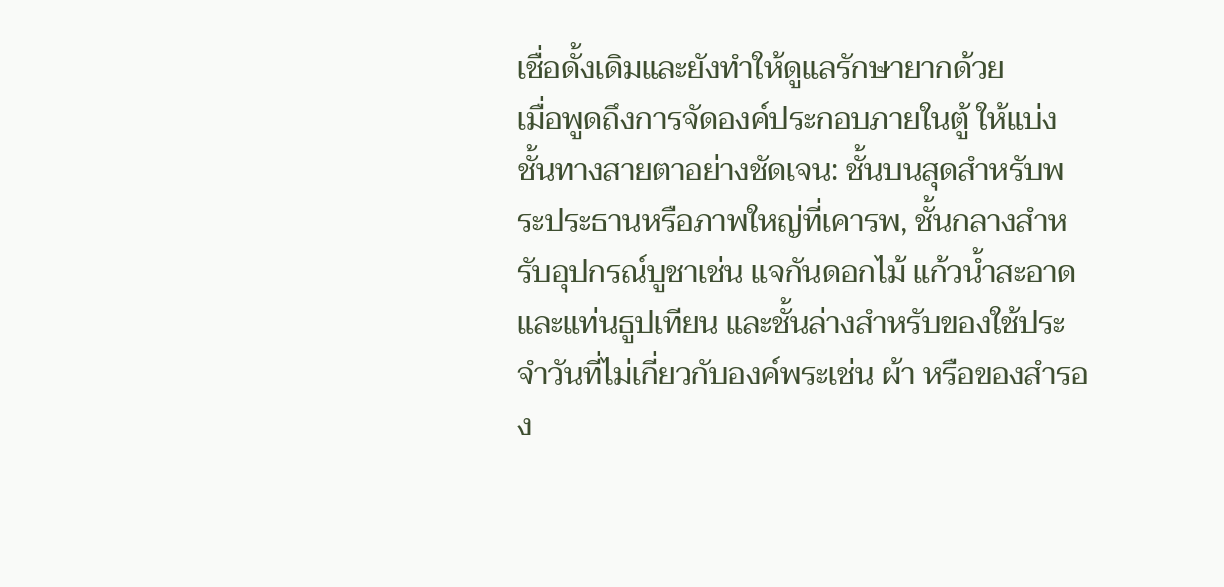เชื่อดั้งเดิมและยังทำให้ดูแลรักษายากด้วย
เมื่อพูดถึงการจัดองค์ประกอบภายในตู้ ให้แบ่งชั้นทางสายตาอย่างชัดเจน: ชั้นบนสุดสำหรับพระประธานหรือภาพใหญ่ที่เคารพ, ชั้นกลางสำหรับอุปกรณ์บูชาเช่น แจกันดอกไม้ แก้วน้ำสะอาด และแท่นธูปเทียน และชั้นล่างสำหรับของใช้ประจำวันที่ไม่เกี่ยวกับองค์พระเช่น ผ้า หรือของสำรอง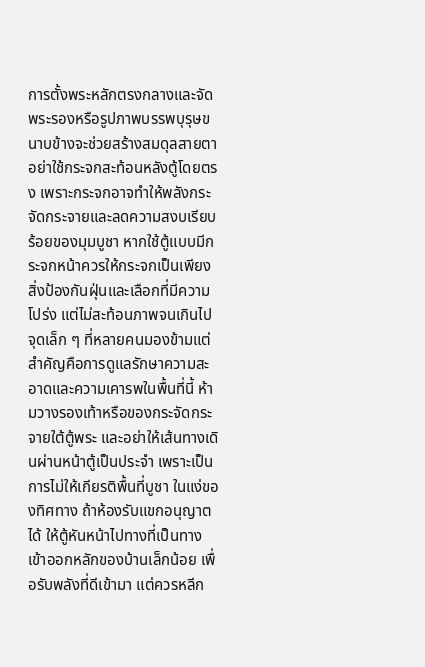การตั้งพระหลักตรงกลางและจัดพระรองหรือรูปภาพบรรพบุรุษขนาบข้างจะช่วยสร้างสมดุลสายตา อย่าใช้กระจกสะท้อนหลังตู้โดยตรง เพราะกระจกอาจทำให้พลังกระจัดกระจายและลดความสงบเรียบร้อยของมุมบูชา หากใช้ตู้แบบมีกระจกหน้าควรให้กระจกเป็นเพียงสิ่งป้องกันฝุ่นและเลือกที่มีความโปร่ง แต่ไม่สะท้อนภาพจนเกินไป
จุดเล็ก ๆ ที่หลายคนมองข้ามแต่สำคัญคือการดูแลรักษาความสะอาดและความเคารพในพื้นที่นี้ ห้ามวางรองเท้าหรือของกระจัดกระจายใต้ตู้พระ และอย่าให้เส้นทางเดินผ่านหน้าตู้เป็นประจำ เพราะเป็นการไม่ให้เกียรติพื้นที่บูชา ในแง่ของทิศทาง ถ้าห้องรับแขกอนุญาตได้ ให้ตู้หันหน้าไปทางที่เป็นทางเข้าออกหลักของบ้านเล็กน้อย เพื่อรับพลังที่ดีเข้ามา แต่ควรหลีก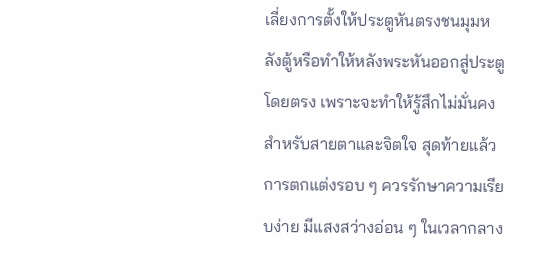เลี่ยงการตั้งให้ประตูหันตรงชนมุมหลังตู้หรือทำให้หลังพระหันออกสู่ประตูโดยตรง เพราะจะทำให้รู้สึกไม่มั่นคงสำหรับสายตาและจิตใจ สุดท้ายแล้วการตกแต่งรอบ ๆ ควรรักษาความเรียบง่าย มีแสงสว่างอ่อน ๆ ในเวลากลาง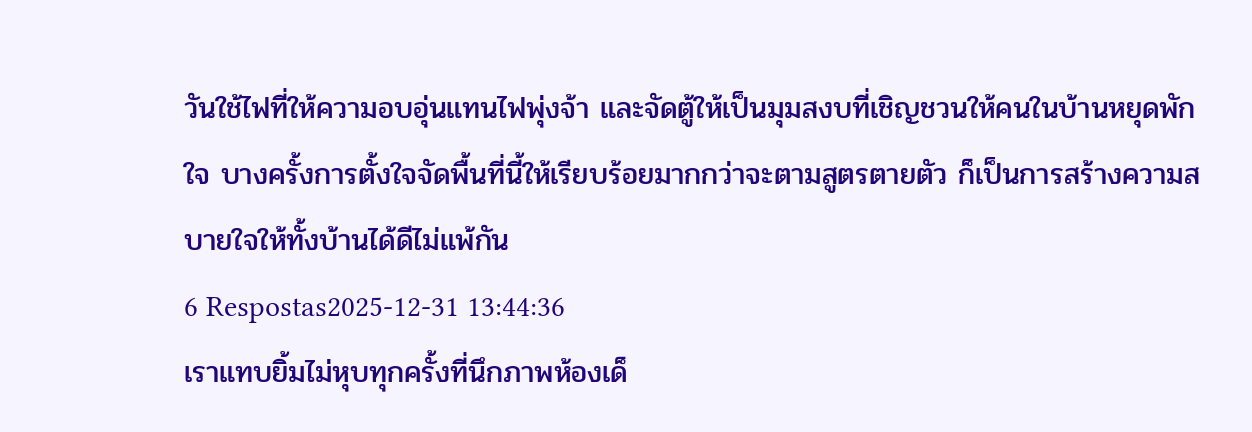วันใช้ไฟที่ให้ความอบอุ่นแทนไฟพุ่งจ้า และจัดตู้ให้เป็นมุมสงบที่เชิญชวนให้คนในบ้านหยุดพักใจ บางครั้งการตั้งใจจัดพื้นที่นี้ให้เรียบร้อยมากกว่าจะตามสูตรตายตัว ก็เป็นการสร้างความสบายใจให้ทั้งบ้านได้ดีไม่แพ้กัน
6 Respostas2025-12-31 13:44:36
เราแทบยิ้มไม่หุบทุกครั้งที่นึกภาพห้องเด็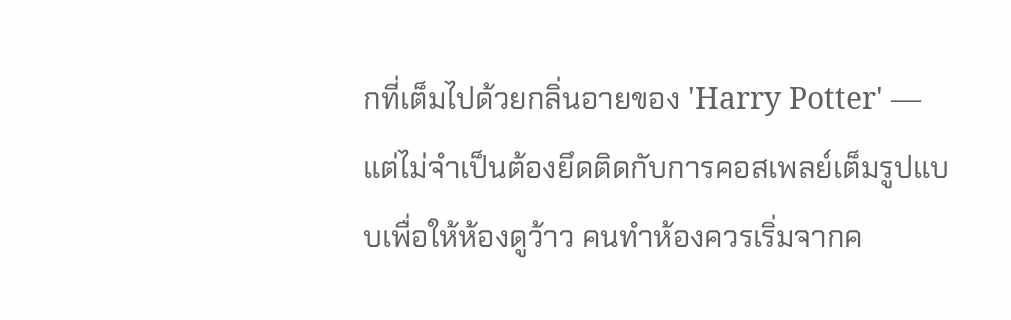กที่เต็มไปด้วยกลิ่นอายของ 'Harry Potter' — แต่ไม่จำเป็นต้องยึดติดกับการคอสเพลย์เต็มรูปแบบเพื่อให้ห้องดูว้าว คนทำห้องควรเริ่มจากค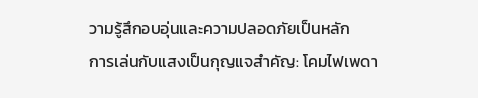วามรู้สึกอบอุ่นและความปลอดภัยเป็นหลัก
การเล่นกับแสงเป็นกุญแจสำคัญ: โคมไฟเพดา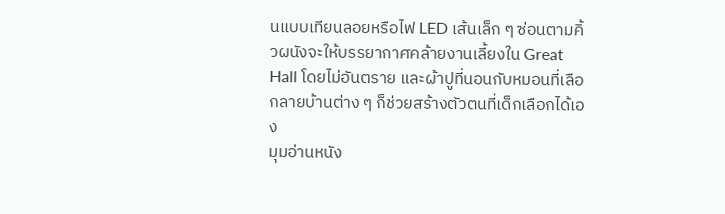นแบบเทียนลอยหรือไฟ LED เส้นเล็ก ๆ ซ่อนตามคิ้วผนังจะให้บรรยากาศคล้ายงานเลี้ยงใน Great Hall โดยไม่อันตราย และผ้าปูที่นอนกับหมอนที่เลือกลายบ้านต่าง ๆ ก็ช่วยสร้างตัวตนที่เด็กเลือกได้เอง
มุมอ่านหนัง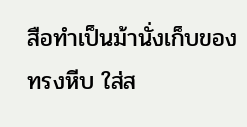สือทำเป็นม้านั่งเก็บของทรงหีบ ใส่ส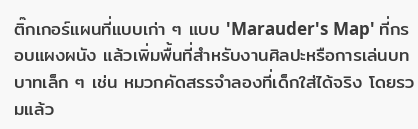ติ๊กเกอร์แผนที่แบบเก่า ๆ แบบ 'Marauder's Map' ที่กรอบแผงผนัง แล้วเพิ่มพื้นที่สำหรับงานศิลปะหรือการเล่นบทบาทเล็ก ๆ เช่น หมวกคัดสรรจำลองที่เด็กใส่ได้จริง โดยรวมแล้ว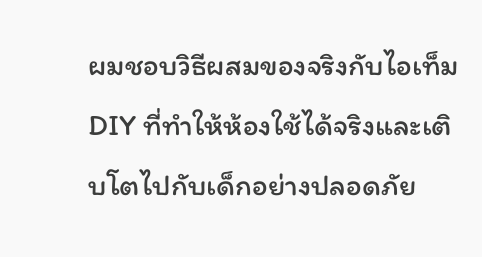ผมชอบวิธีผสมของจริงกับไอเท็ม DIY ที่ทำให้ห้องใช้ได้จริงและเติบโตไปกับเด็กอย่างปลอดภัย